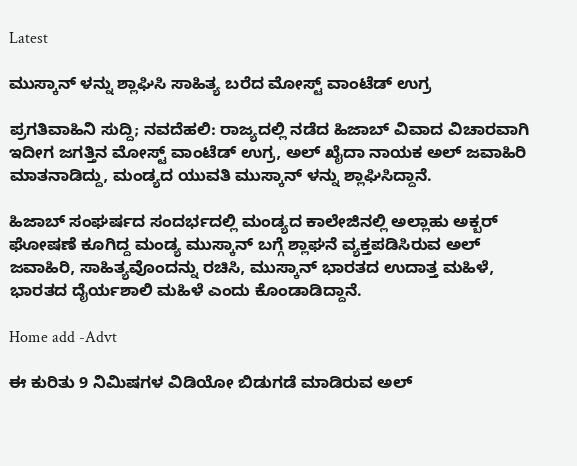Latest

ಮುಸ್ಕಾನ್ ಳನ್ನು ಶ್ಲಾಘಿಸಿ ಸಾಹಿತ್ಯ ಬರೆದ ಮೋಸ್ಟ್ ವಾಂಟೆಡ್ ಉಗ್ರ

ಪ್ರಗತಿವಾಹಿನಿ ಸುದ್ದಿ; ನವದೆಹಲಿ: ರಾಜ್ಯದಲ್ಲಿ ನಡೆದ ಹಿಜಾಬ್ ವಿವಾದ ವಿಚಾರವಾಗಿ ಇದೀಗ ಜಗತ್ತಿನ ಮೋಸ್ಟ್ ವಾಂಟೆಡ್ ಉಗ್ರ, ಅಲ್ ಖೈದಾ ನಾಯಕ ಅಲ್ ಜವಾಹಿರಿ ಮಾತನಾಡಿದ್ದು, ಮಂಡ್ಯದ ಯುವತಿ ಮುಸ್ಕಾನ್ ಳನ್ನು ಶ್ಲಾಘಿಸಿದ್ದಾನೆ.

ಹಿಜಾಬ್ ಸಂಘರ್ಷದ ಸಂದರ್ಭದಲ್ಲಿ ಮಂಡ್ಯದ ಕಾಲೇಜಿನಲ್ಲಿ ಅಲ್ಲಾಹು ಅಕ್ಬರ್ ಘೋಷಣೆ ಕೂಗಿದ್ದ ಮಂಡ್ಯ ಮುಸ್ಕಾನ್ ಬಗ್ಗೆ ಶ್ಲಾಘನೆ ವ್ಯಕ್ತಪಡಿಸಿರುವ ಅಲ್ ಜವಾಹಿರಿ, ಸಾಹಿತ್ಯವೊಂದನ್ನು ರಚಿಸಿ, ಮುಸ್ಕಾನ್ ಭಾರತದ ಉದಾತ್ತ ಮಹಿಳೆ, ಭಾರತದ ದೈರ್ಯಶಾಲಿ ಮಹಿಳೆ ಎಂದು ಕೊಂಡಾಡಿದ್ದಾನೆ.

Home add -Advt

ಈ ಕುರಿತು 9 ನಿಮಿಷಗಳ ವಿಡಿಯೋ ಬಿಡುಗಡೆ ಮಾಡಿರುವ ಅಲ್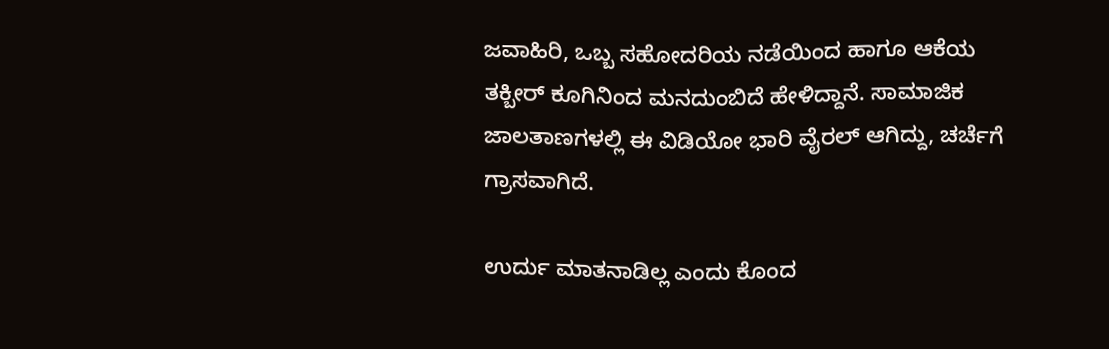ಜವಾಹಿರಿ, ಒಬ್ಬ ಸಹೋದರಿಯ ನಡೆಯಿಂದ ಹಾಗೂ ಆಕೆಯ ತಕ್ಬೀರ್ ಕೂಗಿನಿಂದ ಮನದುಂಬಿದೆ ಹೇಳಿದ್ದಾನೆ. ಸಾಮಾಜಿಕ ಜಾಲತಾಣಗಳಲ್ಲಿ ಈ ವಿಡಿಯೋ ಭಾರಿ ವೈರಲ್ ಆಗಿದ್ದು, ಚರ್ಚೆಗೆ ಗ್ರಾಸವಾಗಿದೆ.

ಉರ್ದು ಮಾತನಾಡಿಲ್ಲ ಎಂದು ಕೊಂದ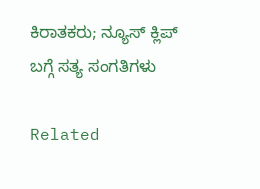ಕಿರಾತಕರು; ನ್ಯೂಸ್ ಕ್ಲಿಪ್ ಬಗ್ಗೆ ಸತ್ಯ ಸಂಗತಿಗಳು

Related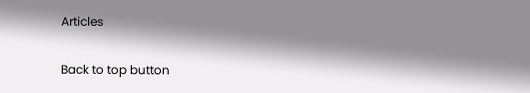Articles

Back to top button